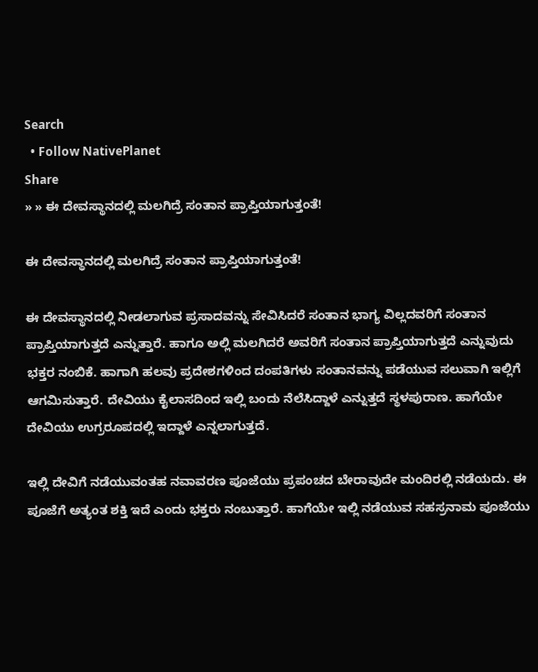Search
  • Follow NativePlanet
Share
» » ಈ ದೇವಸ್ಥಾನದಲ್ಲಿ ಮಲಗಿದ್ರೆ ಸಂತಾನ ಪ್ರಾಪ್ತಿಯಾಗುತ್ತಂತೆ!

ಈ ದೇವಸ್ಥಾನದಲ್ಲಿ ಮಲಗಿದ್ರೆ ಸಂತಾನ ಪ್ರಾಪ್ತಿಯಾಗುತ್ತಂತೆ!

ಈ ದೇವಸ್ಥಾನದಲ್ಲಿ ನೀಡಲಾಗುವ ಪ್ರಸಾದವನ್ನು ಸೇವಿಸಿದರೆ ಸಂತಾನ ಭಾಗ್ಯ ವಿಲ್ಲದವರಿಗೆ ಸಂತಾನ ಪ್ರಾಪ್ತಿಯಾಗುತ್ತದೆ ಎನ್ನುತ್ತಾರೆ. ಹಾಗೂ ಅಲ್ಲಿ ಮಲಗಿದರೆ ಅವರಿಗೆ ಸಂತಾನ ಪ್ರಾಪ್ತಿಯಾಗುತ್ತದೆ ಎನ್ನುವುದು ಭಕ್ತರ ನಂಬಿಕೆ. ಹಾಗಾಗಿ ಹಲವು ಪ್ರದೇಶಗಳಿಂದ ದಂಪತಿಗಳು ಸಂತಾನವನ್ನು ಪಡೆಯುವ ಸಲುವಾಗಿ ಇಲ್ಲಿಗೆ ಆಗಮಿಸುತ್ತಾರೆ. ದೇವಿಯು ಕೈಲಾಸದಿಂದ ಇಲ್ಲಿ ಬಂದು ನೆಲೆಸಿದ್ದಾಳೆ ಎನ್ನುತ್ತದೆ ಸ್ಥಳಪುರಾಣ. ಹಾಗೆಯೇ ದೇವಿಯು ಉಗ್ರರೂಪದಲ್ಲಿ ಇದ್ದಾಳೆ ಎನ್ನಲಾಗುತ್ತದೆ.

ಇಲ್ಲಿ ದೇವಿಗೆ ನಡೆಯುವಂತಹ ನವಾವರಣ ಪೂಜೆಯು ಪ್ರಪಂಚದ ಬೇರಾವುದೇ ಮಂದಿರಲ್ಲಿ ನಡೆಯದು. ಈ ಪೂಜೆಗೆ ಅತ್ಯಂತ ಶಕ್ತಿ ಇದೆ ಎಂದು ಭಕ್ತರು ನಂಬುತ್ತಾರೆ. ಹಾಗೆಯೇ ಇಲ್ಲಿ ನಡೆಯುವ ಸಹಸ್ರನಾಮ ಪೂಜೆಯು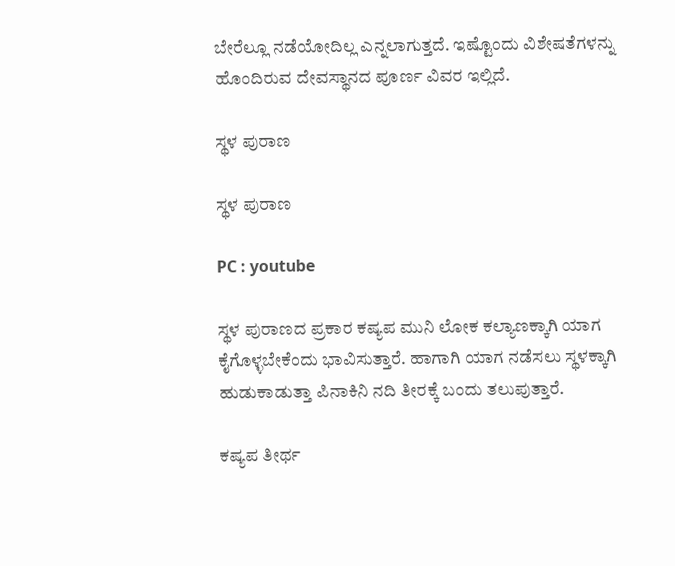ಬೇರೆಲ್ಲೂ ನಡೆಯೋದಿಲ್ಲ ಎನ್ನಲಾಗುತ್ತದೆ. ಇಷ್ಟೊಂದು ವಿಶೇಷತೆಗಳನ್ನು ಹೊಂದಿರುವ ದೇವಸ್ಥಾನದ ಪೂರ್ಣ ವಿವರ ಇಲ್ಲಿದೆ.

ಸ್ಥಳ ಪುರಾಣ

ಸ್ಥಳ ಪುರಾಣ

PC : youtube

ಸ್ಥಳ ಪುರಾಣದ ಪ್ರಕಾರ ಕಷ್ಯಪ ಮುನಿ ಲೋಕ ಕಲ್ಯಾಣಕ್ಕಾಗಿ ಯಾಗ ಕೈಗೊಳ್ಳಬೇಕೆಂದು ಭಾವಿಸುತ್ತಾರೆ. ಹಾಗಾಗಿ ಯಾಗ ನಡೆಸಲು ಸ್ಥಳಕ್ಕಾಗಿ ಹುಡುಕಾಡುತ್ತಾ ಪಿನಾಕಿನಿ ನದಿ ತೀರಕ್ಕೆ ಬಂದು ತಲುಪುತ್ತಾರೆ.

ಕಷ್ಯಪ ತೀರ್ಥ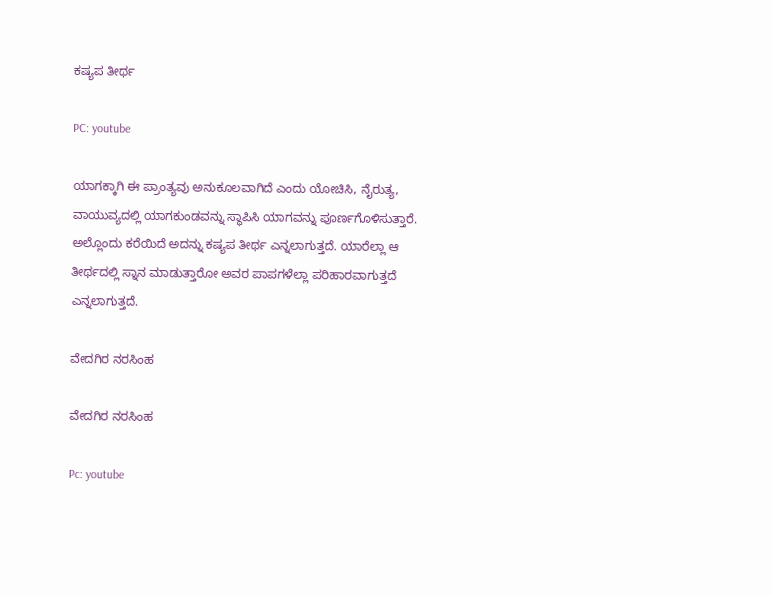ಕಷ್ಯಪ ತೀರ್ಥ

PC: youtube

ಯಾಗಕ್ಕಾಗಿ ಈ ಪ್ರಾಂತ್ಯವು ಅನುಕೂಲವಾಗಿದೆ ಎಂದು ಯೋಚಿಸಿ, ನೈರುತ್ಯ, ವಾಯುವ್ಯದಲ್ಲಿ ಯಾಗಕುಂಡವನ್ನು ಸ್ಥಾಪಿಸಿ ಯಾಗವನ್ನು ಪೂರ್ಣಗೊಳಿಸುತ್ತಾರೆ. ಅಲ್ಲೊಂದು ಕರೆಯಿದೆ ಅದನ್ನು ಕಷ್ಯಪ ತೀರ್ಥ ಎನ್ನಲಾಗುತ್ತದೆ. ಯಾರೆಲ್ಲಾ ಆ ತೀರ್ಥದಲ್ಲಿ ಸ್ನಾನ ಮಾಡುತ್ತಾರೋ ಅವರ ಪಾಪಗಳೆಲ್ಲಾ ಪರಿಹಾರವಾಗುತ್ತದೆ ಎನ್ನಲಾಗುತ್ತದೆ.

ವೇದಗಿರ ನರಸಿಂಹ

ವೇದಗಿರ ನರಸಿಂಹ

Pc: youtube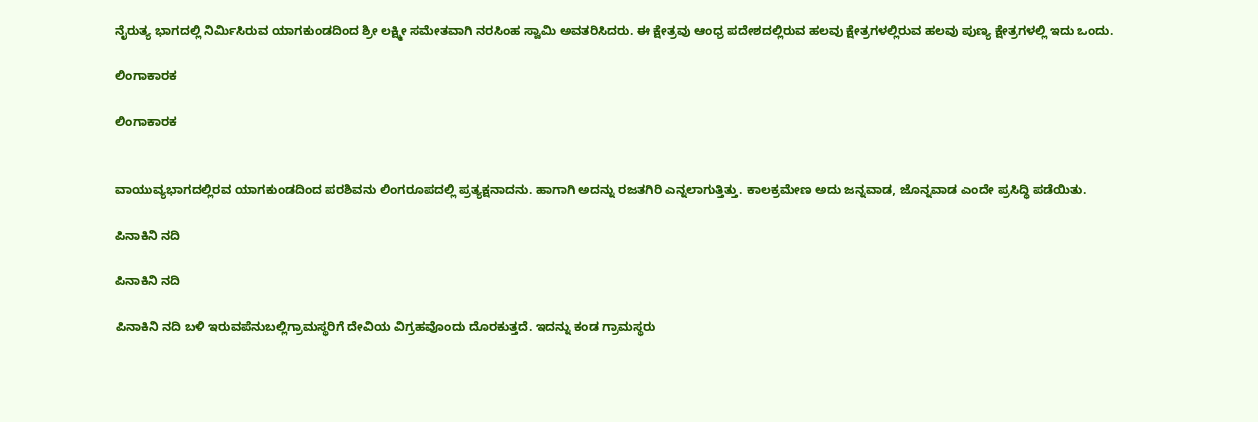ನೈರುತ್ಯ ಭಾಗದಲ್ಲಿ ನಿರ್ಮಿಸಿರುವ ಯಾಗಕುಂಡದಿಂದ ಶ್ರೀ ಲಕ್ಷ್ಮೀ ಸಮೇತವಾಗಿ ನರಸಿಂಹ ಸ್ವಾಮಿ ಅವತರಿಸಿದರು. ಈ ಕ್ಷೇತ್ರವು ಆಂಧ್ರ ಪದೇಶದಲ್ಲಿರುವ ಹಲವು ಕ್ಷೇತ್ರಗಳಲ್ಲಿರುವ ಹಲವು ಪುಣ್ಯ ಕ್ಷೇತ್ರಗಳಲ್ಲಿ ಇದು ಒಂದು.

ಲಿಂಗಾಕಾರಕ

ಲಿಂಗಾಕಾರಕ


ವಾಯುವ್ಯಭಾಗದಲ್ಲಿರವ ಯಾಗಕುಂಡದಿಂದ ಪರಶಿವನು ಲಿಂಗರೂಪದಲ್ಲಿ ಪ್ರತ್ಯಕ್ಷನಾದನು. ಹಾಗಾಗಿ ಅದನ್ನು ರಜತಗಿರಿ ಎನ್ನಲಾಗುತ್ತಿತ್ತು. ಕಾಲಕ್ರಮೇಣ ಅದು ಜನ್ನವಾಡ, ಜೊನ್ನವಾಡ ಎಂದೇ ಪ್ರಸಿದ್ಧಿ ಪಡೆಯಿತು.

ಪಿನಾಕಿನಿ ನದಿ

ಪಿನಾಕಿನಿ ನದಿ

ಪಿನಾಕಿನಿ ನದಿ ಬಳಿ ಇರುವಪೆನುಬಲ್ಲಿಗ್ರಾಮಸ್ಥರಿಗೆ ದೇವಿಯ ವಿಗ್ರಹವೊಂದು ದೊರಕುತ್ತದೆ. ಇದನ್ನು ಕಂಡ ಗ್ರಾಮಸ್ಥರು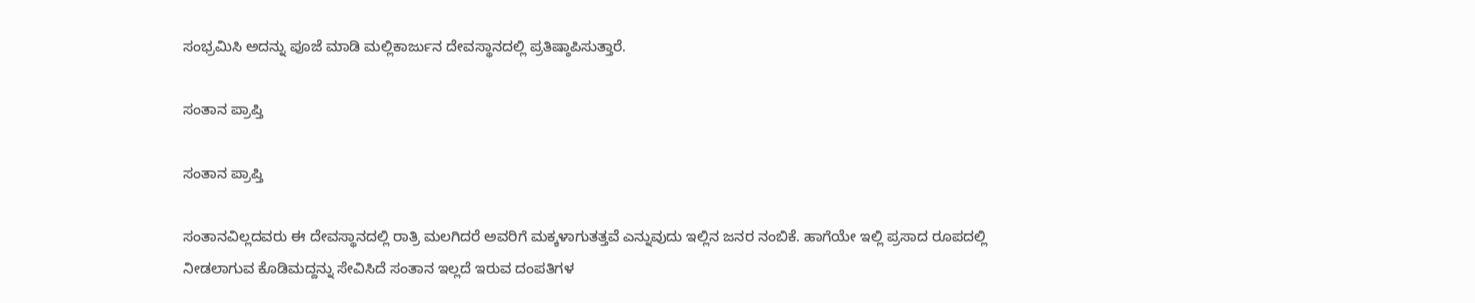ಸಂಭ್ರಮಿಸಿ ಅದನ್ನು ಪೂಜೆ ಮಾಡಿ ಮಲ್ಲಿಕಾರ್ಜುನ ದೇವಸ್ಥಾನದಲ್ಲಿ ಪ್ರತಿಷ್ಠಾಪಿಸುತ್ತಾರೆ.

ಸಂತಾನ ಪ್ರಾಪ್ತಿ

ಸಂತಾನ ಪ್ರಾಪ್ತಿ

ಸಂತಾನವಿಲ್ಲದವರು ಈ ದೇವಸ್ಥಾನದಲ್ಲಿ ರಾತ್ರಿ ಮಲಗಿದರೆ ಅವರಿಗೆ ಮಕ್ಕಳಾಗುತತ್ತವೆ ಎನ್ನುವುದು ಇಲ್ಲಿನ ಜನರ ನಂಬಿಕೆ. ಹಾಗೆಯೇ ಇಲ್ಲಿ ಪ್ರಸಾದ ರೂಪದಲ್ಲಿ ನೀಡಲಾಗುವ ಕೊಡಿಮದ್ದನ್ನು ಸೇವಿಸಿದೆ ಸಂತಾನ ಇಲ್ಲದೆ ಇರುವ ದಂಪತಿಗಳ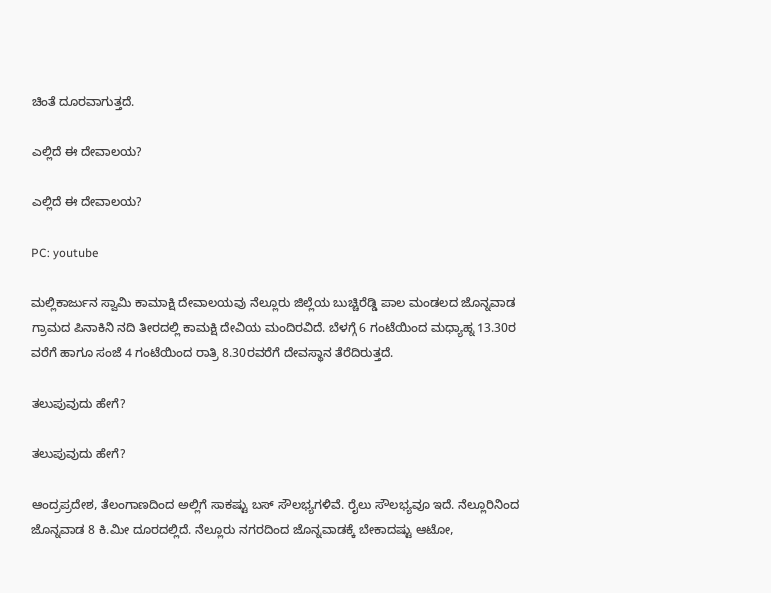ಚಿಂತೆ ದೂರವಾಗುತ್ತದೆ.

ಎಲ್ಲಿದೆ ಈ ದೇವಾಲಯ?

ಎಲ್ಲಿದೆ ಈ ದೇವಾಲಯ?

PC: youtube

ಮಲ್ಲಿಕಾರ್ಜುನ ಸ್ವಾಮಿ ಕಾಮಾಕ್ಷಿ ದೇವಾಲಯವು ನೆಲ್ಲೂರು ಜಿಲ್ಲೆಯ ಬುಚ್ಚಿರೆಡ್ಡಿ ಪಾಲ ಮಂಡಲದ ಜೊನ್ನವಾಡ ಗ್ರಾಮದ ಪಿನಾಕಿನಿ ನದಿ ತೀರದಲ್ಲಿ ಕಾಮಕ್ಷಿ ದೇವಿಯ ಮಂದಿರವಿದೆ. ಬೆಳಗ್ಗೆ 6 ಗಂಟೆಯಿಂದ ಮಧ್ಯಾಹ್ನ 13.30ರ ವರೆಗೆ ಹಾಗೂ ಸಂಜೆ 4 ಗಂಟೆಯಿಂದ ರಾತ್ರಿ 8.30ರವರೆಗೆ ದೇವಸ್ಥಾನ ತೆರೆದಿರುತ್ತದೆ.

ತಲುಪುವುದು ಹೇಗೆ?

ತಲುಪುವುದು ಹೇಗೆ?

ಆಂದ್ರಪ್ರದೇಶ, ತೆಲಂಗಾಣದಿಂದ ಅಲ್ಲಿಗೆ ಸಾಕಷ್ಟು ಬಸ್ ಸೌಲಭ್ಯಗಳಿವೆ. ರೈಲು ಸೌಲಭ್ಯವೂ ಇದೆ. ನೆಲ್ಲೂರಿನಿಂದ ಜೊನ್ನವಾಡ 8 ಕಿ.ಮೀ ದೂರದಲ್ಲಿದೆ. ನೆಲ್ಲೂರು ನಗರದಿಂದ ಜೊನ್ನವಾಡಕ್ಕೆ ಬೇಕಾದಷ್ಟು ಆಟೋ,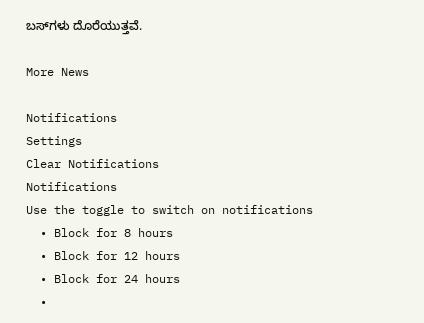ಬಸ್‍ಗಳು ದೊರೆಯುತ್ತವೆ.

More News

Notifications
Settings
Clear Notifications
Notifications
Use the toggle to switch on notifications
  • Block for 8 hours
  • Block for 12 hours
  • Block for 24 hours
  •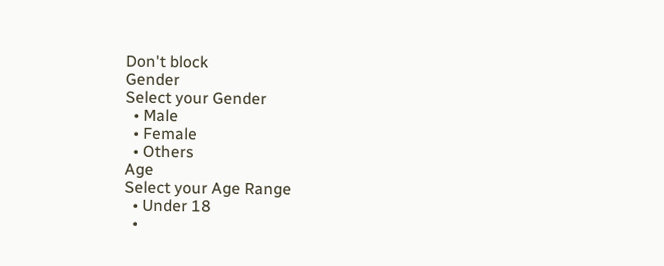Don't block
Gender
Select your Gender
  • Male
  • Female
  • Others
Age
Select your Age Range
  • Under 18
  •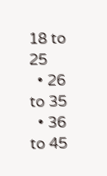18 to 25
  • 26 to 35
  • 36 to 45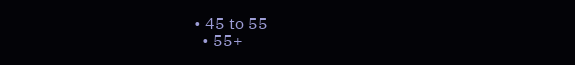• 45 to 55
  • 55+